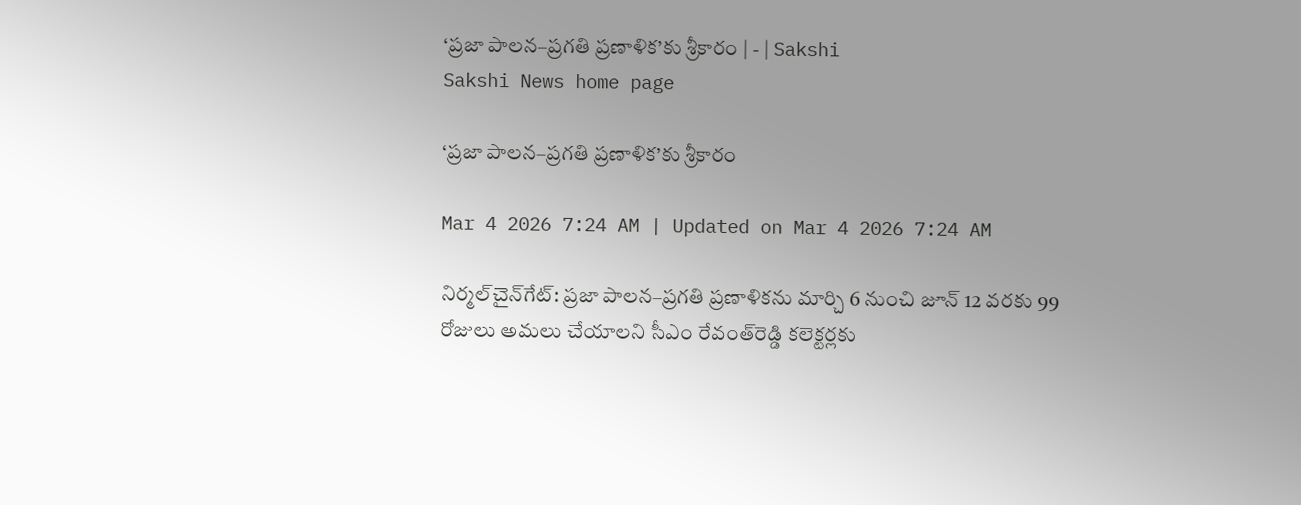‘ప్రజా పాలన–ప్రగతి ప్రణాళిక’కు శ్రీకారం | - | Sakshi
Sakshi News home page

‘ప్రజా పాలన–ప్రగతి ప్రణాళిక’కు శ్రీకారం

Mar 4 2026 7:24 AM | Updated on Mar 4 2026 7:24 AM

నిర్మల్‌చైన్‌గేట్‌: ప్రజా పాలన–ప్రగతి ప్రణాళికను మార్చి 6 నుంచి జూన్‌ 12 వరకు 99 రోజులు అమలు చేయాలని సీఎం రేవంత్‌రెడ్డి కలెక్టర్లకు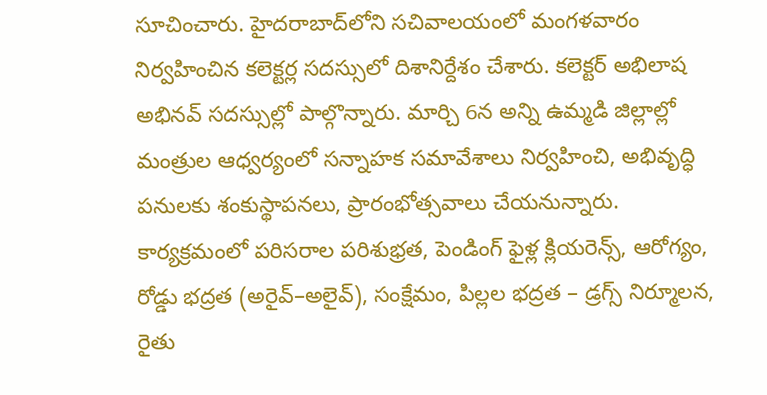సూచించారు. హైదరాబాద్‌లోని సచివాలయంలో మంగళవారం నిర్వహించిన కలెక్టర్ల సదస్సులో దిశానిర్దేశం చేశారు. కలెక్టర్‌ అభిలాష అభినవ్‌ సదస్సుల్లో పాల్గొన్నారు. మార్చి 6న అన్ని ఉమ్మడి జిల్లాల్లో మంత్రుల ఆధ్వర్యంలో సన్నాహక సమావేశాలు నిర్వహించి, అభివృద్ధి పనులకు శంకుస్థాపనలు, ప్రారంభోత్సవాలు చేయనున్నారు. కార్యక్రమంలో పరిసరాల పరిశుభ్రత, పెండింగ్‌ ఫైళ్ల క్లియరెన్స్‌, ఆరోగ్యం, రోడ్డు భద్రత (అరైవ్‌–అలైవ్‌), సంక్షేమం, పిల్లల భద్రత – డ్రగ్స్‌ నిర్మూలన, రైతు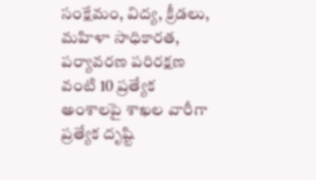సంక్షేమం, విద్య, క్రీడలు, మహిళా సాధికారత, పర్యావరణ పరిరక్షణ వంటి 10 ప్రత్యేక అంశాలపై శాఖల వారీగా ప్రత్యేక దృష్టి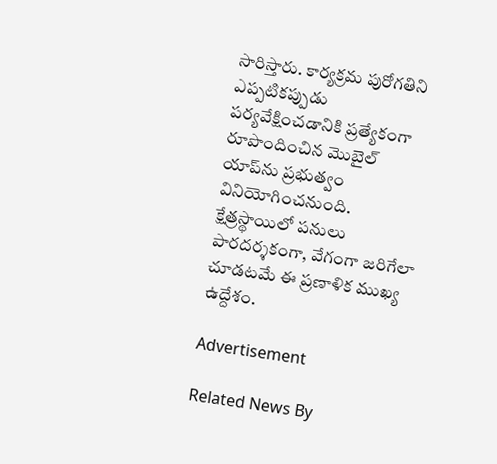సారిస్తారు. కార్యక్రమ పురోగతిని ఎప్పటికప్పుడు పర్యవేక్షించడానికి ప్రత్యేకంగా రూపొందించిన మొబైల్‌ యాప్‌ను ప్రభుత్వం వినియోగించనుంది. క్షేత్రస్థాయిలో పనులు పారదర్శకంగా, వేగంగా జరిగేలా చూడటమే ఈ ప్రణాళిక ముఖ్య ఉద్దేశం.

Advertisement

Related News By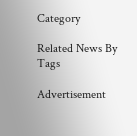Category

Related News By Tags

Advertisement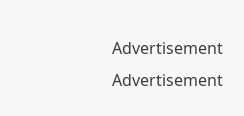Advertisement
Advertisement